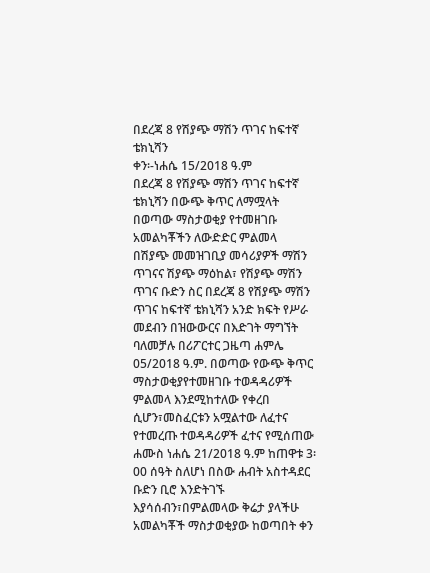በደረጃ 8 የሽያጭ ማሽን ጥገና ከፍተኛ ቴክኒሻን
ቀን፡-ነሐሴ 15/2018 ዓ.ም
በደረጃ 8 የሽያጭ ማሽን ጥገና ከፍተኛ ቴክኒሻን በውጭ ቅጥር ለማሟላት በወጣው ማስታወቂያ የተመዘገቡ አመልካቾችን ለውድድር ምልመላ
በሽያጭ መመዝገቢያ መሳሪያዎች ማሽን ጥገናና ሽያጭ ማዕከል፣ የሽያጭ ማሽን ጥገና ቡድን ስር በደረጃ 8 የሽያጭ ማሽን ጥገና ከፍተኛ ቴክኒሻን አንድ ክፍት የሥራ መደብን በዝውውርና በእድገት ማግኘት ባለመቻሉ በሪፖርተር ጋዜጣ ሐምሌ 05/2018 ዓ.ም. በወጣው የውጭ ቅጥር ማስታወቂያየተመዘገቡ ተወዳዳሪዎች ምልመላ እንደሚከተለው የቀረበ ሲሆን፣መስፈርቱን አሟልተው ለፈተና የተመረጡ ተወዳዳሪዎች ፈተና የሚሰጠው ሐሙስ ነሐሴ 21/2018 ዓ.ም ከጠዋቱ 3፡00 ሰዓት ስለሆነ በስው ሐብት አስተዳደር ቡድን ቢሮ እንድትገኙ እያሳሰብን፣በምልመላው ቅሬታ ያላችሁ አመልካቾች ማስታወቂያው ከወጣበት ቀን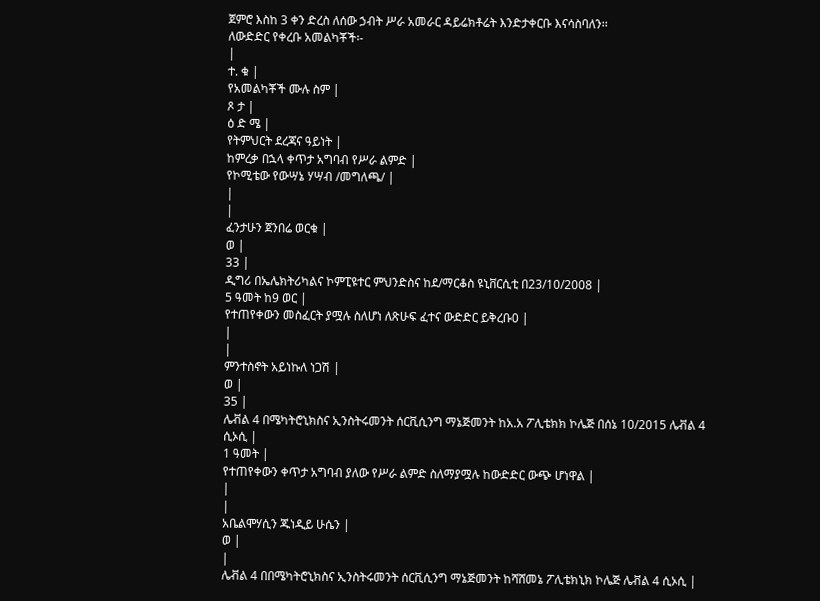ጀምሮ እስከ 3 ቀን ድረስ ለሰው ኃብት ሥራ አመራር ዳይሬክቶሬት እንድታቀርቡ እናሳስባለን፡፡
ለውድድር የቀረቡ አመልካቾች፡-
|
ተ. ቁ |
የአመልካቾች ሙሉ ስም |
ጾ ታ |
ዕ ድ ሜ |
የትምህርት ደረጃና ዓይነት |
ከምረቃ በኋላ ቀጥታ አግባብ የሥራ ልምድ |
የኮሚቴው የውሣኔ ሃሣብ /መግለጫ/ |
|
|
ፈንታሁን ጀንበሬ ወርቁ |
ወ |
33 |
ዲግሪ በኤሌክትሪካልና ኮምፒዩተር ምህንድስና ከደ/ማርቆስ ዩኒቨርሲቲ በ23/10/2008 |
5 ዓመት ከ9 ወር |
የተጠየቀውን መስፈርት ያሟሉ ስለሆነ ለጽሁፍ ፈተና ውድድር ይቅረቡ0 |
|
|
ምንተስኖት አይነኩለ ነጋሽ |
ወ |
35 |
ሌቭል 4 በሜካትሮኒክስና ኢንስትሩመንት ሰርቪሲንግ ማኔጅመንት ከአ.አ ፖሊቴክክ ኮሌጅ በሰኔ 10/2015 ሌቭል 4 ሲኦሲ |
1 ዓመት |
የተጠየቀውን ቀጥታ አግባብ ያለው የሥራ ልምድ ስለማያሟሉ ከውድድር ውጭ ሆነዋል |
|
|
አቤልሞሃሲን ጁነዲይ ሁሴን |
ወ |
|
ሌቭል 4 በበሜካትሮኒክስና ኢንስትሩመንት ሰርቪሲንግ ማኔጅመንት ከሻሸመኔ ፖሊቴክኒክ ኮሌጅ ሌቭል 4 ሲኦሲ |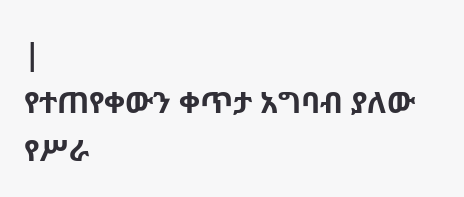|
የተጠየቀውን ቀጥታ አግባብ ያለው የሥራ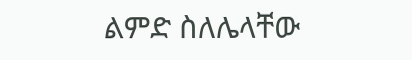ልምድ ስለሌላቸው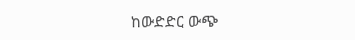ከውድድር ውጭ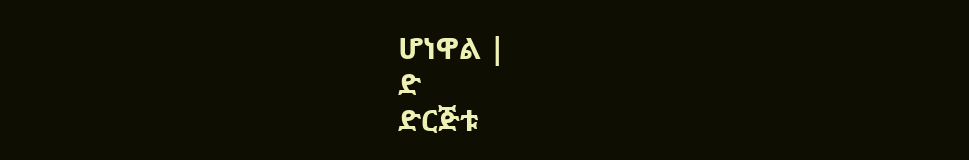ሆነዋል |
ድ
ድርጅቱ